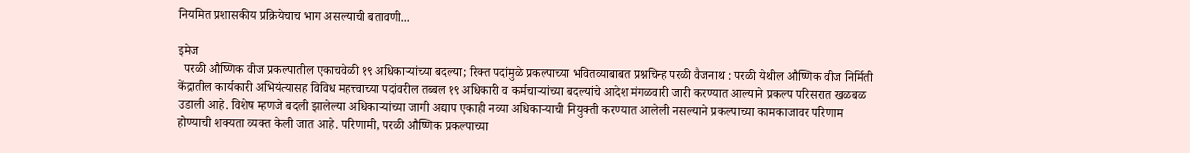नियमित प्रशासकीय प्रक्रियेचाच भाग असल्याची बतावणी...

इमेज
  परळी औष्णिक वीज प्रकल्पातील एकाचवेळी १९ अधिकाऱ्यांच्या बदल्या; रिक्त पदांमुळे प्रकल्पाच्या भवितव्याबाबत प्रश्नचिन्ह परळी वैजनाथ : परळी येथील औष्णिक वीज निर्मिती केंद्रातील कार्यकारी अभियंत्यासह विविध महत्त्वाच्या पदांवरील तब्बल १९ अधिकारी व कर्मचाऱ्यांच्या बदल्यांचे आदेश मंगळवारी जारी करण्यात आल्याने प्रकल्प परिसरात खळबळ उडाली आहे. विशेष म्हणजे बदली झालेल्या अधिकाऱ्यांच्या जागी अद्याप एकाही नव्या अधिकाऱ्याची नियुक्ती करण्यात आलेली नसल्याने प्रकल्पाच्या कामकाजावर परिणाम होण्याची शक्यता व्यक्त केली जात आहे. परिणामी, परळी औष्णिक प्रकल्पाच्या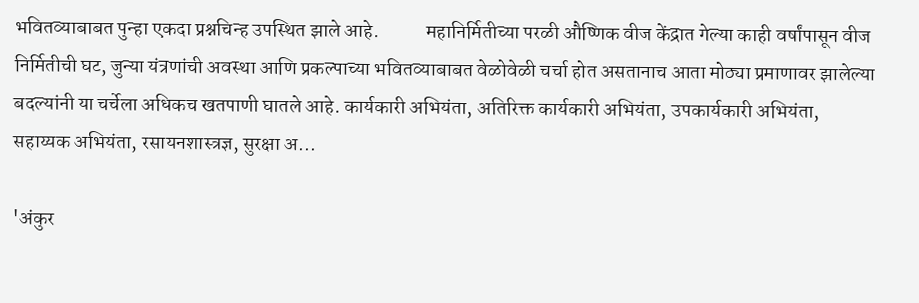भवितव्याबाबत पुन्हा एकदा प्रश्नचिन्ह उपस्थित झाले आहे.            महानिर्मितीच्या परळी औष्णिक वीज केंद्रात गेल्या काही वर्षांपासून वीज निर्मितीची घट, जुन्या यंत्रणांची अवस्था आणि प्रकल्पाच्या भवितव्याबाबत वेळोवेळी चर्चा होत असतानाच आता मोठ्या प्रमाणावर झालेल्या बदल्यांनी या चर्चेला अधिकच खतपाणी घातले आहे. कार्यकारी अभियंता, अतिरिक्त कार्यकारी अभियंता, उपकार्यकारी अभियंता, सहाय्यक अभियंता, रसायनशास्त्रज्ञ, सुरक्षा अ...

'अंकुर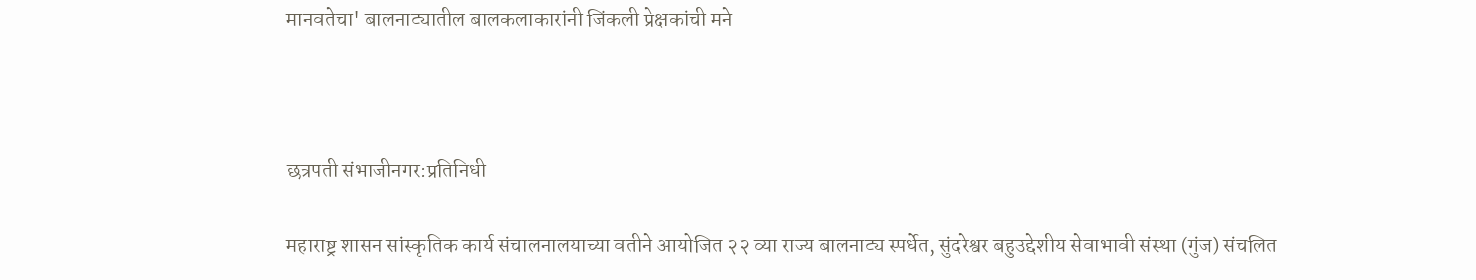मानवतेचा' बालनाट्यातील बालकलाकारांनी जिंकली प्रेक्षकांची मने



छत्रपती संभाजीनगर:प्रतिनिधी

महाराष्ट्र शासन सांस्कृतिक कार्य संचालनालयाच्या वतीने आयोजित २२ व्या राज्य बालनाट्य स्पर्धेत, सुंदरेश्वर बहुउद्देशीय सेवाभावी संस्था (गुंज) संचलित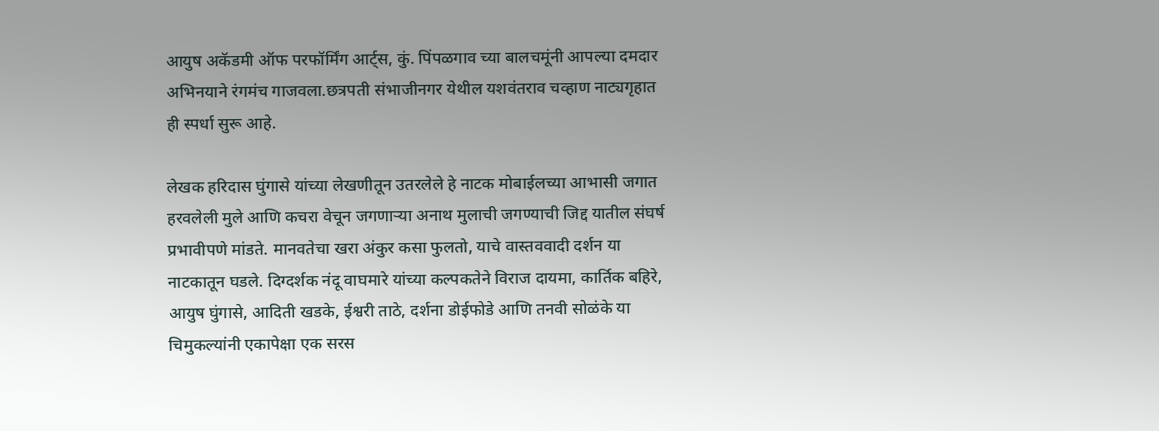आयुष अकॅडमी ऑफ परफॉर्मिंग आर्ट्स, कुं. पिंपळगाव च्या बालचमूंनी आपल्या दमदार अभिनयाने रंगमंच गाजवला.छत्रपती संभाजीनगर येथील यशवंतराव चव्हाण नाट्यगृहात ही स्पर्धा सुरू आहे.

लेखक हरिदास घुंगासे यांच्या लेखणीतून उतरलेले हे नाटक मोबाईलच्या आभासी जगात हरवलेली मुले आणि कचरा वेचून जगणाऱ्या अनाथ मुलाची जगण्याची जिद्द यातील संघर्ष प्रभावीपणे मांडते. मानवतेचा खरा अंकुर कसा फुलतो, याचे वास्तववादी दर्शन या नाटकातून घडले. दिग्दर्शक नंदू वाघमारे यांच्या कल्पकतेने विराज दायमा, कार्तिक बहिरे, आयुष घुंगासे, आदिती खडके, ईश्वरी ताठे, दर्शना डोईफोडे आणि तनवी सोळंके या चिमुकल्यांनी एकापेक्षा एक सरस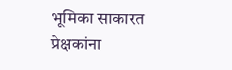भूमिका साकारत प्रेक्षकांना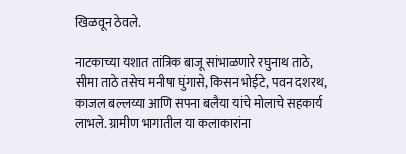खिळवून ठेवले.

नाटकाच्या यशात तांत्रिक बाजू सांभाळणारे रघुनाथ ताठे, सीमा ताठे तसेच मनीषा घुंगासे, किसन भोईटे, पवन दशरथ, काजल बल्लय्या आणि सपना बलैया यांचे मोलाचे सहकार्य लाभले. ग्रामीण भागातील या कलाकारांना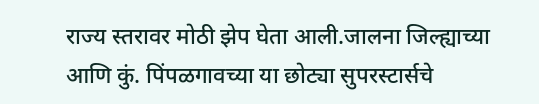राज्य स्तरावर मोठी झेप घेता आली.जालना जिल्ह्याच्या आणि कुं. पिंपळगावच्या या छोट्या सुपरस्टार्सचे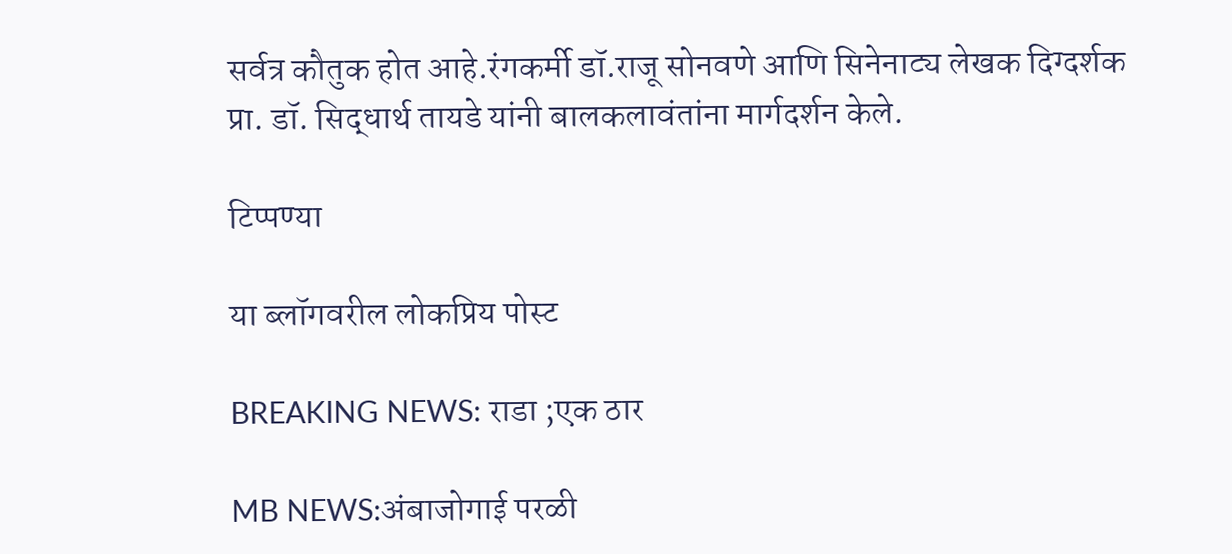सर्वत्र कौतुक होत आहे.रंगकर्मी डॉ.राजू सोनवणे आणि सिनेनाट्य लेखक दिग्दर्शक प्रा. डॉ. सिद्धार्थ तायडे यांनी बालकलावंतांना मार्गदर्शन केले.

टिप्पण्या

या ब्लॉगवरील लोकप्रिय पोस्ट

BREAKING NEWS: राडा ;एक ठार

MB NEWS:अंबाजोगाई परळी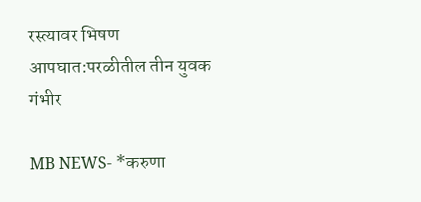रस्त्यावर भिषण आपघात:परळीतील तीन युवक गंभीर

MB NEWS- *करुणा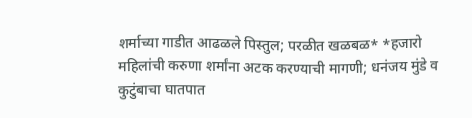शर्माच्या गाडीत आढळले पिस्तुल; परळीत खळबळ* *हजारो महिलांची करुणा शर्मांना अटक करण्याची मागणी; धनंजय मुंडे व कुटुंबाचा घातपात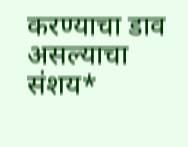करण्याचा डाव असल्याचा संशय*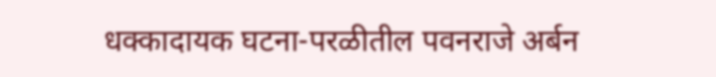धक्कादायक घटना-परळीतील पवनराजे अर्बन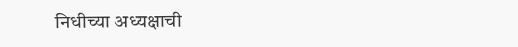निधीच्या अध्यक्षाची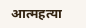आत्महत्या